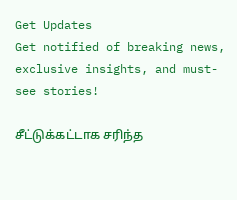Get Updates
Get notified of breaking news, exclusive insights, and must-see stories!

சீட்டுக்கட்டாக சரிந்த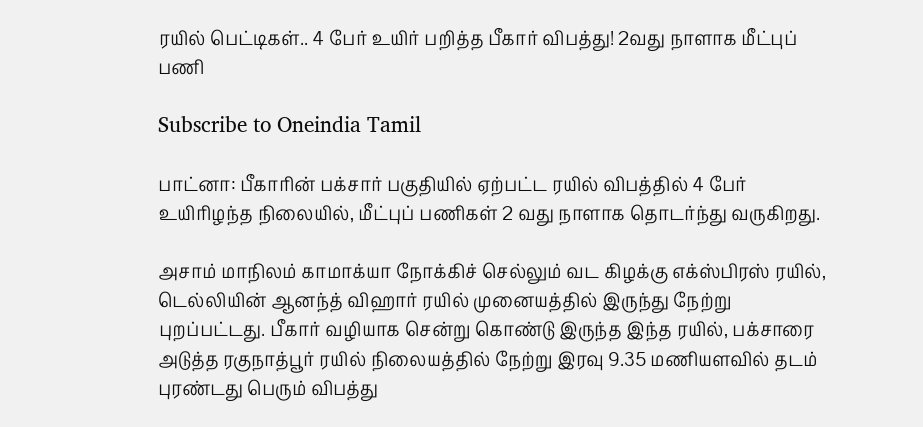ரயில் பெட்டிகள்.. 4 பேர் உயிர் பறித்த பீகார் விபத்து! 2வது நாளாக மீட்புப் பணி

Subscribe to Oneindia Tamil

பாட்னா: பீகாரின் பக்சார் பகுதியில் ஏற்பட்ட ரயில் விபத்தில் 4 பேர் உயிரிழந்த நிலையில், மீட்புப் பணிகள் 2 வது நாளாக தொடர்ந்து வருகிறது.

அசாம் மாநிலம் காமாக்யா நோக்கிச் செல்லும் வட கிழக்கு எக்ஸ்பிரஸ் ரயில், டெல்லியின் ஆனந்த் விஹார் ரயில் முனையத்தில் இருந்து நேற்று புறப்பட்டது. பீகார் வழியாக சென்று கொண்டு இருந்த இந்த ரயில், பக்சாரை அடுத்த ரகுநாத்பூர் ரயில் நிலையத்தில் நேற்று இரவு 9.35 மணியளவில் தடம் புரண்டது பெரும் விபத்து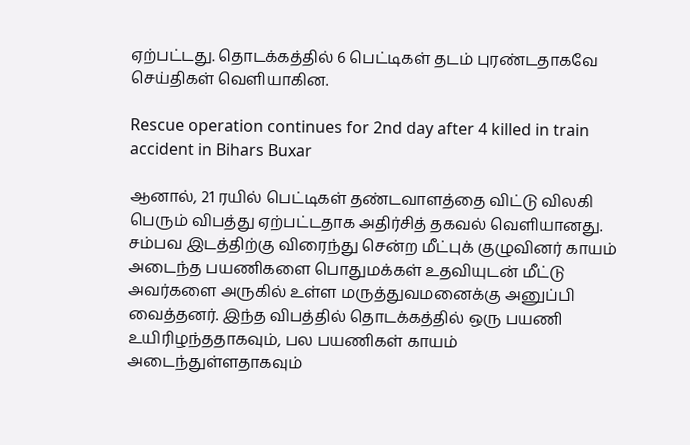ஏற்பட்டது. தொடக்கத்தில் 6 பெட்டிகள் தடம் புரண்டதாகவே செய்திகள் வெளியாகின.

Rescue operation continues for 2nd day after 4 killed in train accident in Bihars Buxar

ஆனால், 21 ரயில் பெட்டிகள் தண்டவாளத்தை விட்டு விலகி பெரும் விபத்து ஏற்பட்டதாக அதிர்சித் தகவல் வெளியானது. சம்பவ இடத்திற்கு விரைந்து சென்ற மீட்புக் குழுவினர் காயம் அடைந்த பயணிகளை பொதுமக்கள் உதவியுடன் மீட்டு அவர்களை அருகில் உள்ள மருத்துவமனைக்கு அனுப்பி வைத்தனர். இந்த விபத்தில் தொடக்கத்தில் ஒரு பயணி உயிரிழந்ததாகவும், பல பயணிகள் காயம் அடைந்துள்ளதாகவும்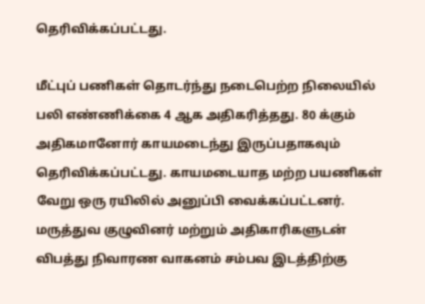தெரிவிக்கப்பட்டது.

மீட்புப் பணிகள் தொடர்ந்து நடைபெற்ற நிலையில் பலி எண்ணிக்கை 4 ஆக அதிகரித்தது. 80 க்கும் அதிகமானோர் காயமடைந்து இருப்பதாகவும் தெரிவிக்கப்பட்டது. காயமடையாத மற்ற பயணிகள் வேறு ஒரு ரயிலில் அனுப்பி வைக்கப்பட்டனர். மருத்துவ குழுவினர் மற்றும் அதிகாரிகளுடன் விபத்து நிவாரண வாகனம் சம்பவ இடத்திற்கு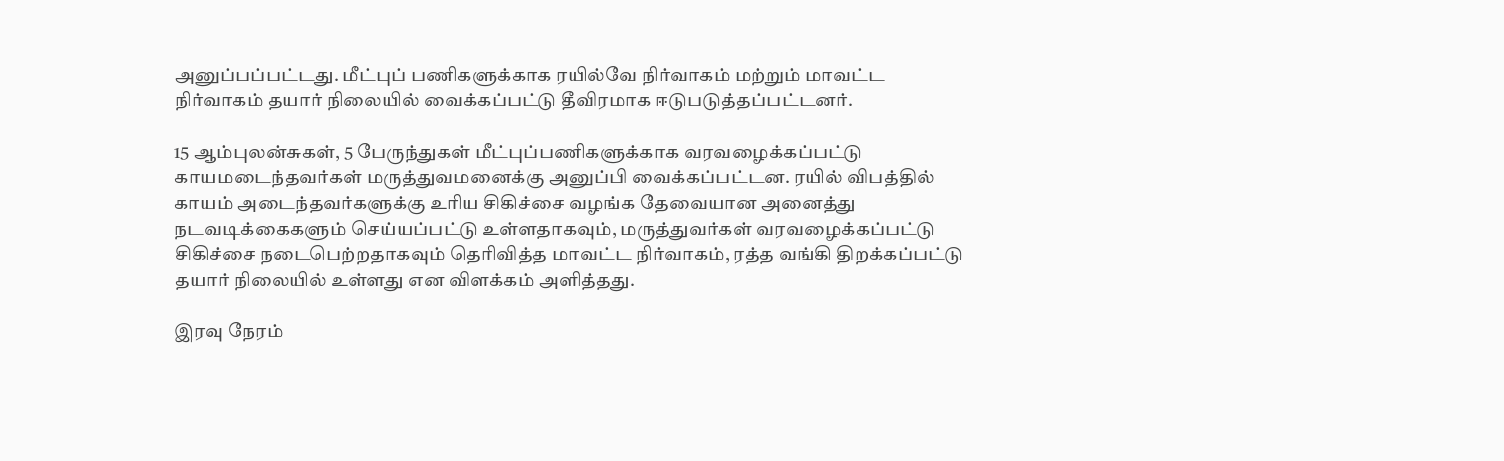அனுப்பப்பட்டது. மீட்புப் பணிகளுக்காக ரயில்வே நிர்வாகம் மற்றும் மாவட்ட நிர்வாகம் தயார் நிலையில் வைக்கப்பட்டு தீவிரமாக ஈடுபடுத்தப்பட்டனர்.

15 ஆம்புலன்சுகள், 5 பேருந்துகள் மீட்புப்பணிகளுக்காக வரவழைக்கப்பட்டு காயமடைந்தவர்கள் மருத்துவமனைக்கு அனுப்பி வைக்கப்பட்டன. ரயில் விபத்தில் காயம் அடைந்தவர்களுக்கு உரிய சிகிச்சை வழங்க தேவையான அனைத்து நடவடிக்கைகளும் செய்யப்பட்டு உள்ளதாகவும், மருத்துவர்கள் வரவழைக்கப்பட்டு சிகிச்சை நடைபெற்றதாகவும் தெரிவித்த மாவட்ட நிர்வாகம், ரத்த வங்கி திறக்கப்பட்டு தயார் நிலையில் உள்ளது என விளக்கம் அளித்தது.

இரவு நேரம்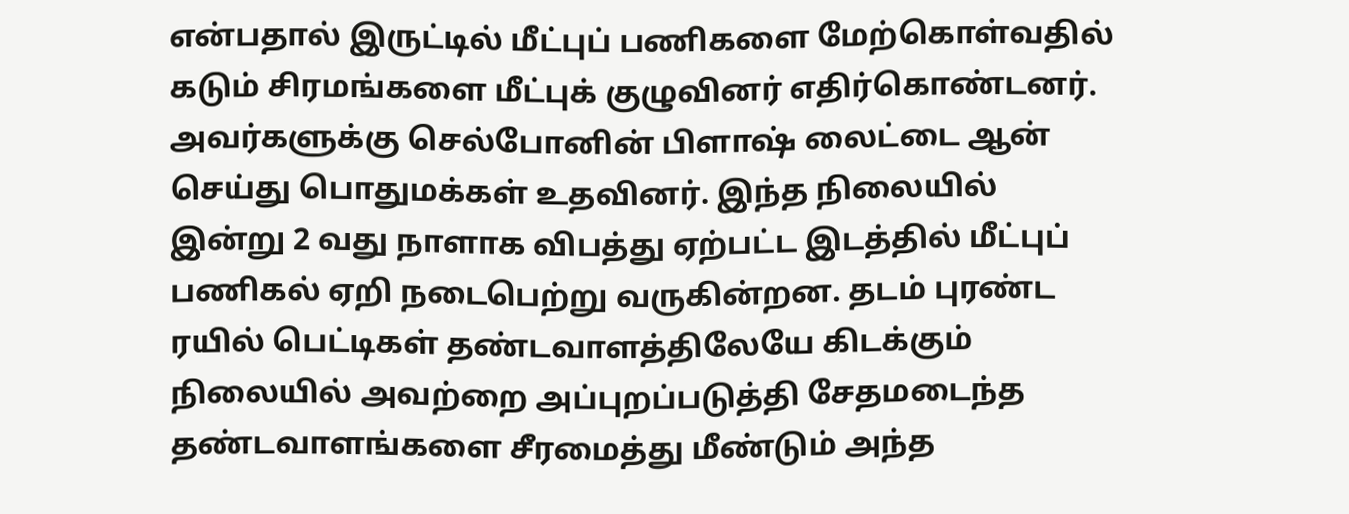என்பதால் இருட்டில் மீட்புப் பணிகளை மேற்கொள்வதில் கடும் சிரமங்களை மீட்புக் குழுவினர் எதிர்கொண்டனர். அவர்களுக்கு செல்போனின் பிளாஷ் லைட்டை ஆன் செய்து பொதுமக்கள் உதவினர். இந்த நிலையில் இன்று 2 வது நாளாக விபத்து ஏற்பட்ட இடத்தில் மீட்புப் பணிகல் ஏறி நடைபெற்று வருகின்றன. தடம் புரண்ட ரயில் பெட்டிகள் தண்டவாளத்திலேயே கிடக்கும் நிலையில் அவற்றை அப்புறப்படுத்தி சேதமடைந்த தண்டவாளங்களை சீரமைத்து மீண்டும் அந்த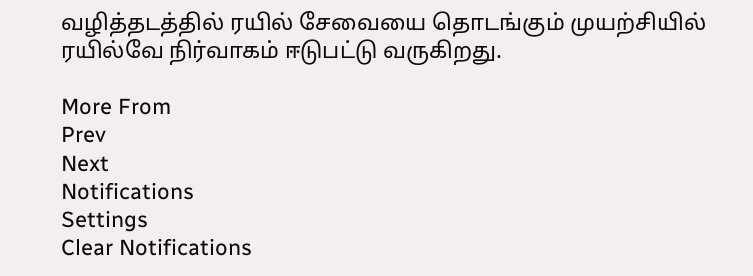வழித்தடத்தில் ரயில் சேவையை தொடங்கும் முயற்சியில் ரயில்வே நிர்வாகம் ஈடுபட்டு வருகிறது.

More From
Prev
Next
Notifications
Settings
Clear Notifications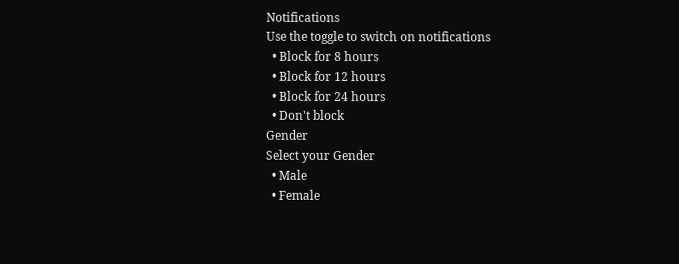Notifications
Use the toggle to switch on notifications
  • Block for 8 hours
  • Block for 12 hours
  • Block for 24 hours
  • Don't block
Gender
Select your Gender
  • Male
  • Female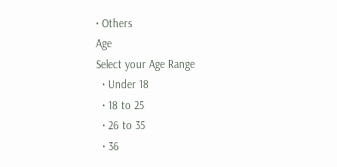• Others
Age
Select your Age Range
  • Under 18
  • 18 to 25
  • 26 to 35
  • 36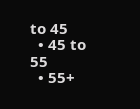to 45
  • 45 to 55
  • 55+